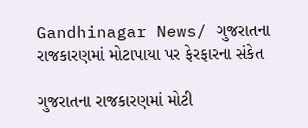Gandhinagar News/ ગુજરાતના રાજકારણમાં મોટાપાયા પર ફેરફારના સંકેત

ગુજરાતના રાજકારણમાં મોટી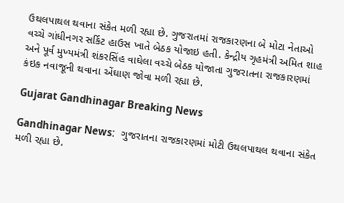ઉથલપાથલ થવાના સંકેત મળી રહ્યા છે. ગુજરાતમાં રાજકારણના બે મોટા નેતાઓ વચ્ચે ગાંધીનગર સર્કિટ હાઉસ ખાતે બેઠક યોજાઇ હતી. કેન્દ્રીય ગૃહમંત્રી અમિત શાહ અને પૂર્વ મુખ્યમંત્રી શંકરસિંહ વાઘેલા વચ્ચે બેઠક યોજાતા ગુજરાતના રાજકારણમાં કંઇક નવાજૂની થવાના એંઘાણ જોવા મળી રહ્યા છે.

Gujarat Gandhinagar Breaking News

Gandhinagar News:  ગુજરાતના રાજકારણમાં મોટી ઉથલપાથલ થવાના સંકેત મળી રહ્યા છે.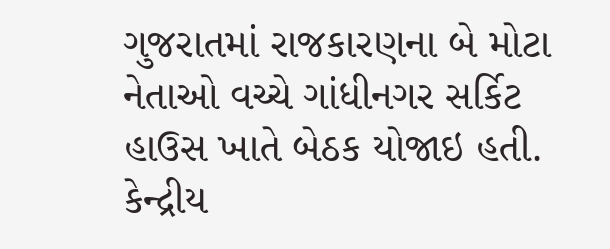ગુજરાતમાં રાજકારણના બે મોટા નેતાઓ વચ્ચે ગાંધીનગર સર્કિટ હાઉસ ખાતે બેઠક યોજાઇ હતી. કેન્દ્રીય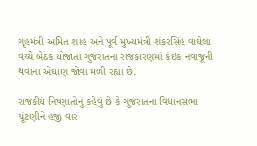ગૃહમંત્રી અમિત શાહ અને પૂર્વ મુખ્યમંત્રી શંકરસિંહ વાઘેલા વચ્ચે બેઠક યોજાતા ગુજરાતના રાજકારણમાં કંઇક નવાજૂની થવાના એંઘાણ જોવા મળી રહ્યા છે.

રાજકીય નિષ્ણાતોનું કહેવું છે કે ગુજરાતના વિધાનસભા ચૂંટણીને હજી વાર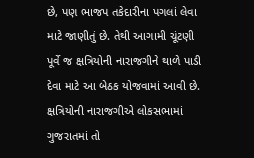છે, પણ ભાજપ તકેદારીના પગલાં લેવા માટે જાણીતું છે. તેથી આગામી ચૂંટણી પૂર્વે જ ક્ષત્રિયોની નારાજગીને થાળે પાડી દેવા માટે આ બેઠક યોજવામાં આવી છે. ક્ષત્રિયોની નારાજગીએ લોકસભામાં ગુજરાતમાં તો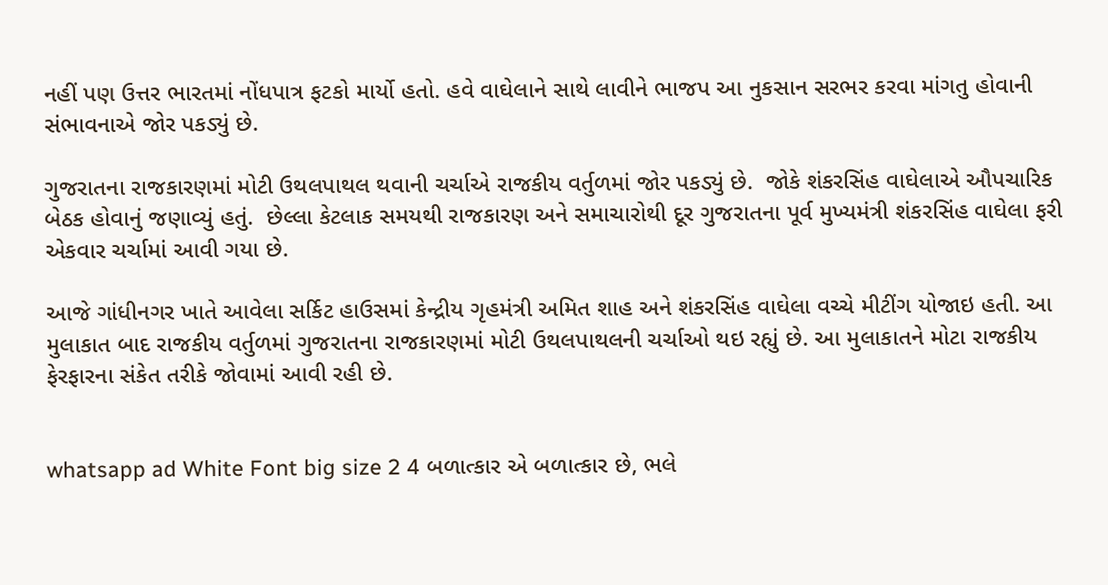નહીં પણ ઉત્તર ભારતમાં નોંધપાત્ર ફટકો માર્યો હતો. હવે વાઘેલાને સાથે લાવીને ભાજપ આ નુકસાન સરભર કરવા માંગતુ હોવાની સંભાવનાએ જોર પકડ્યું છે.

ગુજરાતના રાજકારણમાં મોટી ઉથલપાથલ થવાની ચર્ચાએ રાજકીય વર્તુળમાં જોર પકડ્યું છે.  જોકે શંકરસિંહ વાઘેલાએ ઔપચારિક બેઠક હોવાનું જણાવ્યું હતું.  છેલ્લા કેટલાક સમયથી રાજકારણ અને સમાચારોથી દૂર ગુજરાતના પૂર્વ મુખ્યમંત્રી શંકરસિંહ વાઘેલા ફરી એકવાર ચર્ચામાં આવી ગયા છે.

આજે ગાંધીનગર ખાતે આવેલા સર્કિટ હાઉસમાં કેન્દ્રીય ગૃહમંત્રી અમિત શાહ અને શંકરસિંહ વાઘેલા વચ્ચે મીટીંગ યોજાઇ હતી. આ મુલાકાત બાદ રાજકીય વર્તુળમાં ગુજરાતના રાજકારણમાં મોટી ઉથલપાથલની ચર્ચાઓ થઇ રહ્યું છે. આ મુલાકાતને મોટા રાજકીય ફેરફારના સંકેત તરીકે જોવામાં આવી રહી છે.


whatsapp ad White Font big size 2 4 બળાત્કાર એ બળાત્કાર છે, ભલે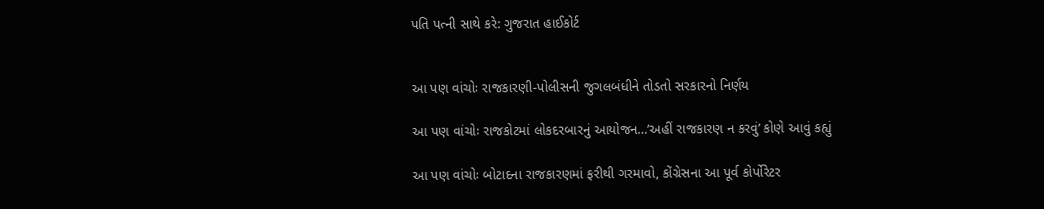પતિ પત્ની સાથે કરે: ગુજરાત હાઈકોર્ટ


આ પણ વાંચોઃ રાજકારણી-પોલીસની જુગલબંધીને તોડતો સરકારનો નિર્ણય

આ પણ વાંચોઃ રાજકોટમાં લોકદરબારનું આયોજન…’અહીં રાજકારણ ન કરવું’ કોણે આવું કહ્યું

આ પણ વાંચોઃ બોટાદના રાજકારણમાં ફરીથી ગરમાવો, કોંગ્રેસના આ પૂર્વ કોર્પોરેટર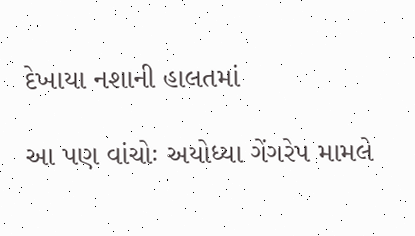દેખાયા નશાની હાલતમાં

આ પણ વાંચોઃ અયોધ્યા ગેંગરેપ મામલે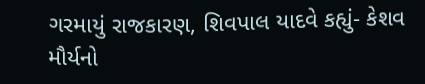ગરમાયું રાજકારણ, શિવપાલ યાદવે કહ્યું- કેશવ મૌર્યનો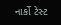નાર્કો ટેસ્ટ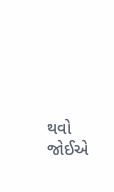થવો જોઈએ